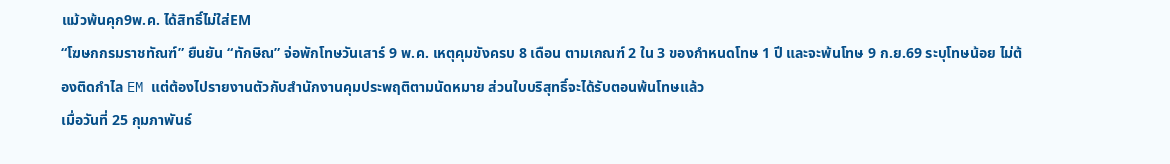แม้วพ้นคุก9พ.ค. ได้สิทธิ์ไม่ใส่EM
“โฆษกกรมราชทัณฑ์” ยืนยัน “ทักษิณ” จ่อพักโทษวันเสาร์ 9 พ.ค. เหตุคุมขังครบ 8 เดือน ตามเกณฑ์ 2 ใน 3 ของกำหนดโทษ 1 ปี และจะพ้นโทษ 9 ก.ย.69 ระบุโทษน้อย ไม่ต้องติดกำไล EM แต่ต้องไปรายงานตัวกับสำนักงานคุมประพฤติตามนัดหมาย ส่วนใบบริสุทธิ์จะได้รับตอนพ้นโทษแล้ว
เมื่อวันที่ 25 กุมภาพันธ์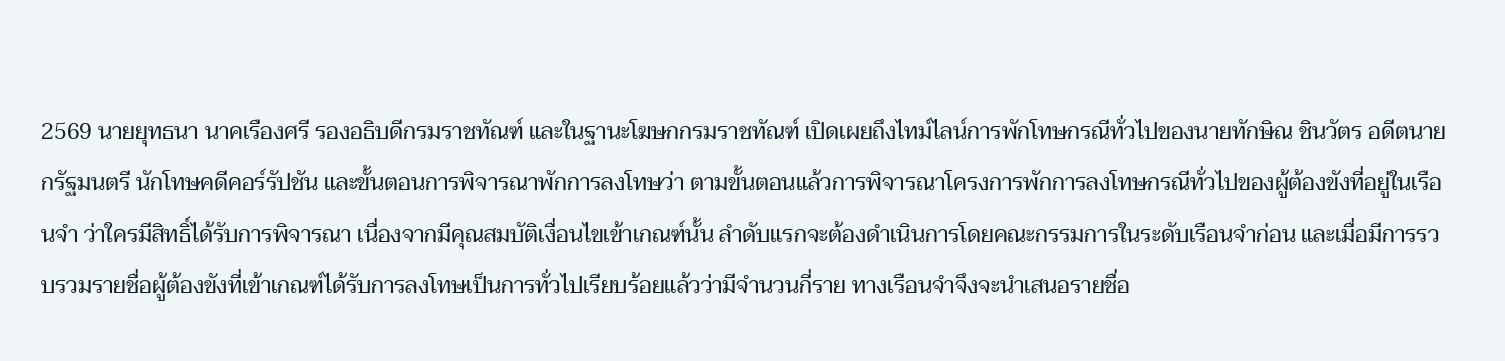2569 นายยุทธนา นาคเรืองศรี รองอธิบดีกรมราชทัณฑ์ และในฐานะโฆษกกรมราชทัณฑ์ เปิดเผยถึงไทม์ไลน์การพักโทษกรณีทั่วไปของนายทักษิณ ชินวัตร อดีตนายกรัฐมนตรี นักโทษคดีคอร์รัปชัน และขั้นตอนการพิจารณาพักการลงโทษว่า ตามขั้นตอนแล้วการพิจารณาโครงการพักการลงโทษกรณีทั่วไปของผู้ต้องขังที่อยู่ในเรือนจำ ว่าใครมีสิทธิ์ได้รับการพิจารณา เนื่องจากมีคุณสมบัติเงื่อนไขเข้าเกณฑ์นั้น ลำดับแรกจะต้องดำเนินการโดยคณะกรรมการในระดับเรือนจำก่อน และเมื่อมีการรวบรวมรายชื่อผู้ต้องขังที่เข้าเกณฑ์ได้รับการลงโทษเป็นการทั่วไปเรียบร้อยแล้วว่ามีจำนวนกี่ราย ทางเรือนจำจึงจะนำเสนอรายชื่อ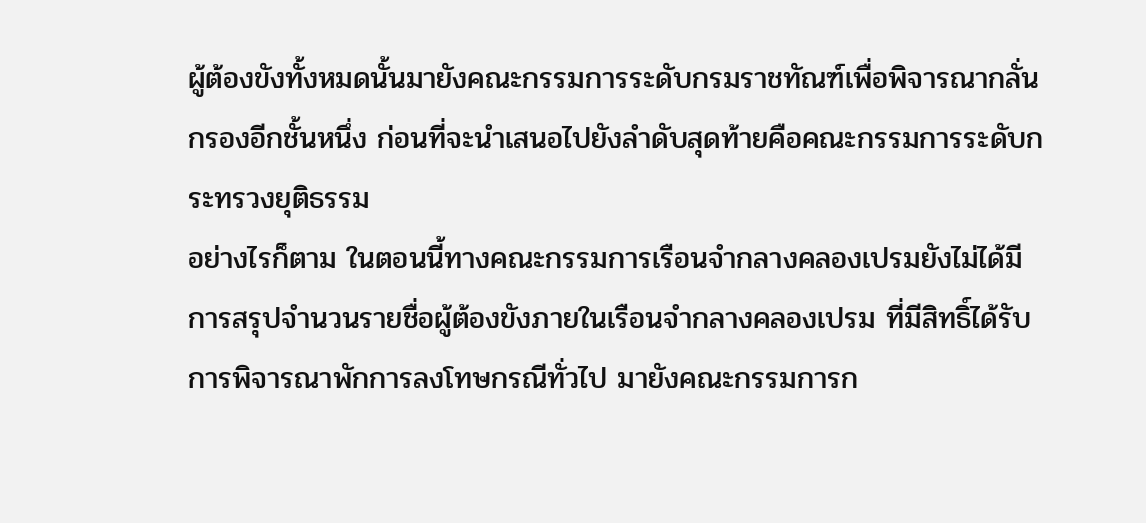ผู้ต้องขังทั้งหมดนั้นมายังคณะกรรมการระดับกรมราชทัณฑ์เพื่อพิจารณากลั่นกรองอีกชั้นหนึ่ง ก่อนที่จะนำเสนอไปยังลำดับสุดท้ายคือคณะกรรมการระดับกระทรวงยุติธรรม
อย่างไรก็ตาม ในตอนนี้ทางคณะกรรมการเรือนจำกลางคลองเปรมยังไม่ได้มีการสรุปจำนวนรายชื่อผู้ต้องขังภายในเรือนจำกลางคลองเปรม ที่มีสิทธิ์ได้รับการพิจารณาพักการลงโทษกรณีทั่วไป มายังคณะกรรมการก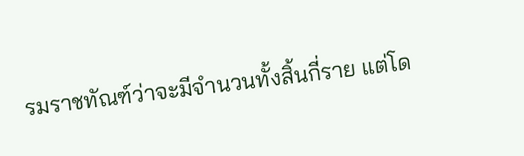รมราชทัณฑ์ว่าจะมีจำนวนทั้งสิ้นกี่ราย แต่โด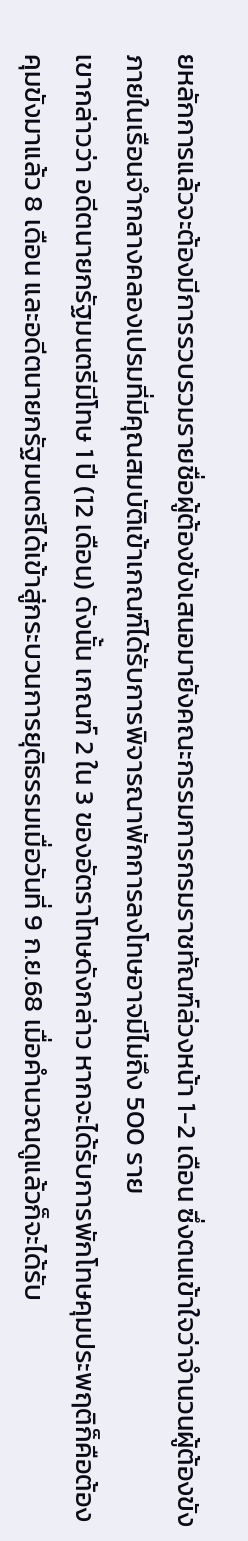ยหลักการแล้วจะต้องมีการรวบรวมรายชื่อผู้ต้องขังเสนอมายังคณะกรรมการกรมราชทัณฑ์ล่วงหน้า 1-2 เดือน ซึ่งตนเข้าใจว่าจำนวนผู้ต้องขังภายในเรือนจำกลางคลองเปรมที่มีคุณสมบัติเข้าเกณฑ์ได้รับการพิจารณาพักการลงโทษอาจมีไม่ถึง 500 ราย
เขากล่าวว่า อดีตนายกรัฐมนตรีมีโทษ 1 ปี (12 เดือน) ดังนั้น เกณฑ์ 2 ใน 3 ของอัตราโทษดังกล่าว หากจะได้รับการพักโทษคุมประพฤติก็คือต้องคุมขังมาแล้ว 8 เดือน และอดีตนายกรัฐมนตรีได้เข้าสู่กระบวนการยุติธรรมเมื่อวันที่ 9 ก.ย.68 เมื่อคำนวณดูแล้วก็จะได้รับ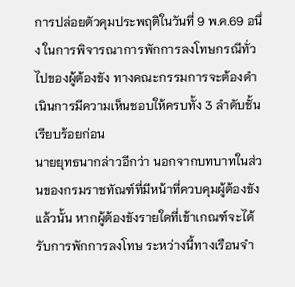การปล่อยตัวคุมประพฤติในวันที่ 9 พ.ค.69 อนึ่ง ในการพิจารณาการพักการลงโทษกรณีทั่วไปของผู้ต้องขัง ทางคณะกรรมการจะต้องดำเนินการมีความเห็นชอบให้ครบทั้ง 3 ลำดับชั้นเรียบร้อยก่อน
นายยุทธนากล่าวอีกว่า นอกจากบทบาทในส่วนของกรมราชทัณฑ์ที่มีหน้าที่ควบคุมผู้ต้องขังแล้วนั้น หากผู้ต้องขังรายใดที่เข้าเกณฑ์จะได้รับการพักการลงโทษ ระหว่างนี้ทางเรือนจำ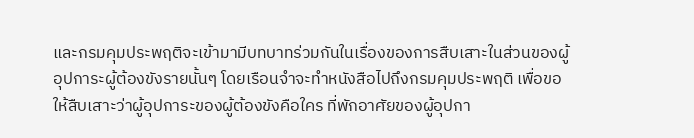และกรมคุมประพฤติจะเข้ามามีบทบาทร่วมกันในเรื่องของการสืบเสาะในส่วนของผู้อุปการะผู้ต้องขังรายนั้นๆ โดยเรือนจำจะทำหนังสือไปถึงกรมคุมประพฤติ เพื่อขอให้สืบเสาะว่าผู้อุปการะของผู้ต้องขังคือใคร ที่พักอาศัยของผู้อุปกา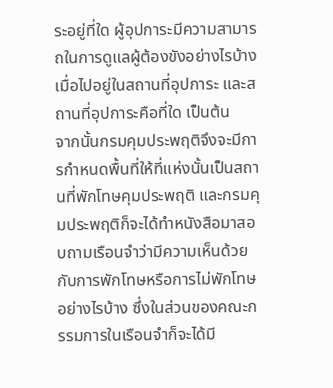ระอยู่ที่ใด ผู้อุปการะมีความสามารถในการดูแลผู้ต้องขังอย่างไรบ้างเมื่อไปอยู่ในสถานที่อุปการะ และสถานที่อุปการะคือที่ใด เป็นต้น
จากนั้นกรมคุมประพฤติจึงจะมีการกำหนดพื้นที่ให้ที่แห่งนั้นเป็นสถานที่พักโทษคุมประพฤติ และกรมคุมประพฤติก็จะได้ทำหนังสือมาสอบถามเรือนจำว่ามีความเห็นด้วยกับการพักโทษหรือการไม่พักโทษอย่างไรบ้าง ซึ่งในส่วนของคณะกรรมการในเรือนจำก็จะได้มี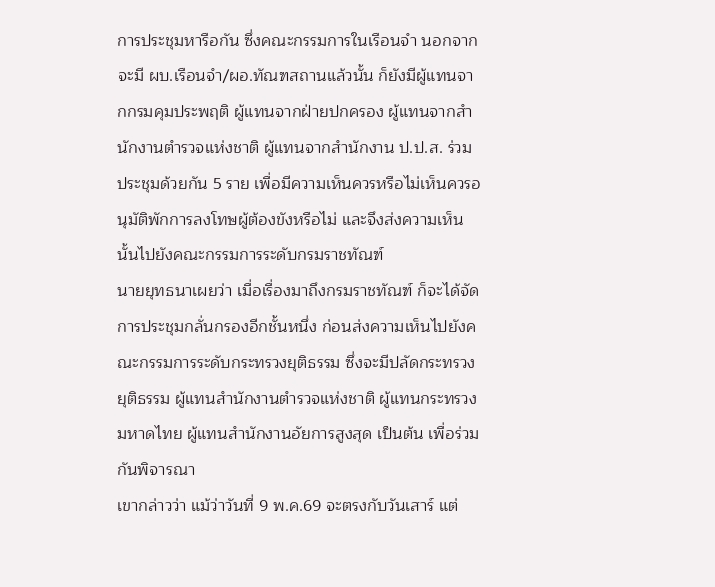การประชุมหารือกัน ซึ่งคณะกรรมการในเรือนจำ นอกจากจะมี ผบ.เรือนจำ/ผอ.ทัณฑสถานแล้วนั้น ก็ยังมีผู้แทนจากกรมคุมประพฤติ ผู้แทนจากฝ่ายปกครอง ผู้แทนจากสำนักงานตำรวจแห่งชาติ ผู้แทนจากสำนักงาน ป.ป.ส. ร่วมประชุมด้วยกัน 5 ราย เพื่อมีความเห็นควรหรือไม่เห็นควรอนุมัติพักการลงโทษผู้ต้องขังหรือไม่ และจึงส่งความเห็นนั้นไปยังคณะกรรมการระดับกรมราชทัณฑ์
นายยุทธนาเผยว่า เมื่อเรื่องมาถึงกรมราชทัณฑ์ ก็จะได้จัดการประชุมกลั่นกรองอีกชั้นหนึ่ง ก่อนส่งความเห็นไปยังคณะกรรมการระดับกระทรวงยุติธรรม ซึ่งจะมีปลัดกระทรวงยุติธรรม ผู้แทนสำนักงานตำรวจแห่งชาติ ผู้แทนกระทรวงมหาดไทย ผู้แทนสำนักงานอัยการสูงสุด เป็นต้น เพื่อร่วมกันพิจารณา
เขากล่าวว่า แม้ว่าวันที่ 9 พ.ค.69 จะตรงกับวันเสาร์ แต่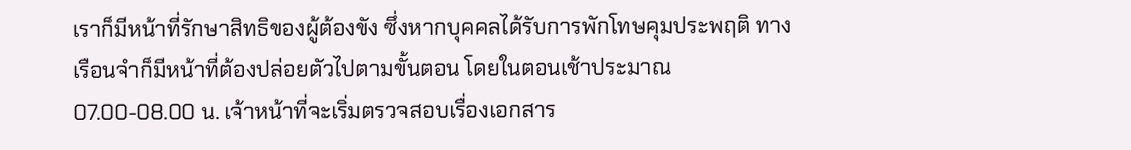เราก็มีหน้าที่รักษาสิทธิของผู้ต้องขัง ซึ่งหากบุคคลได้รับการพักโทษคุมประพฤติ ทางเรือนจำก็มีหน้าที่ต้องปล่อยตัวไปตามขั้นตอน โดยในตอนเช้าประมาณ 07.00-08.00 น. เจ้าหน้าที่จะเริ่มตรวจสอบเรื่องเอกสาร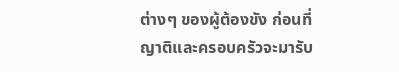ต่างๆ ของผู้ต้องขัง ก่อนที่ญาติและครอบครัวจะมารับ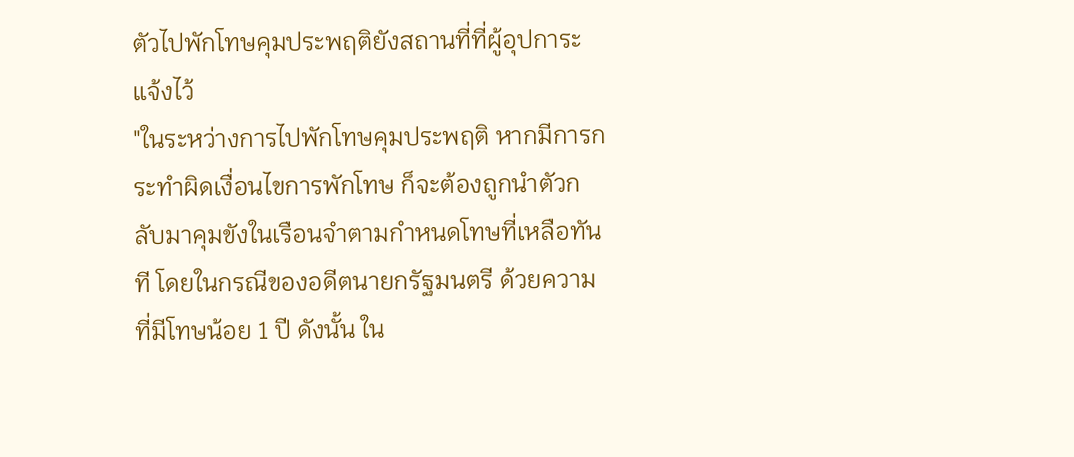ตัวไปพักโทษคุมประพฤติยังสถานที่ที่ผู้อุปการะแจ้งไว้
"ในระหว่างการไปพักโทษคุมประพฤติ หากมีการกระทำผิดเงื่อนไขการพักโทษ ก็จะต้องถูกนำตัวกลับมาคุมขังในเรือนจำตามกำหนดโทษที่เหลือทันที โดยในกรณีของอดีตนายกรัฐมนตรี ด้วยความที่มีโทษน้อย 1 ปี ดังนั้น ใน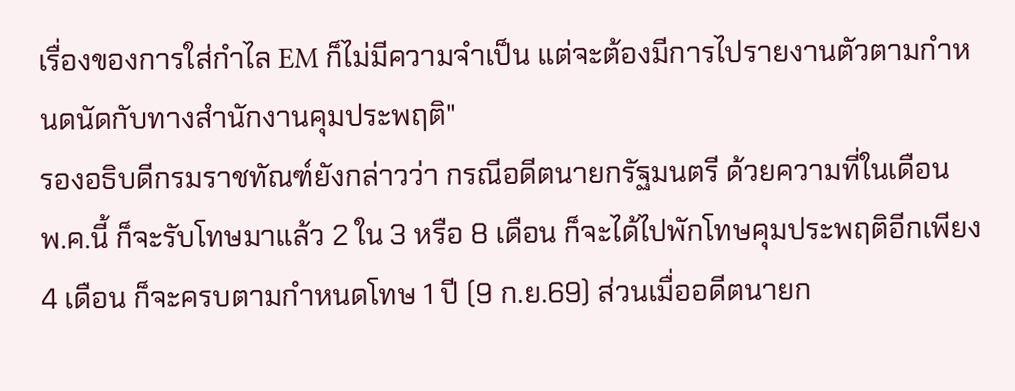เรื่องของการใส่กำไล EM ก็ไม่มีความจำเป็น แต่จะต้องมีการไปรายงานตัวตามกำหนดนัดกับทางสำนักงานคุมประพฤติ"
รองอธิบดีกรมราชทัณฑ์ยังกล่าวว่า กรณีอดีตนายกรัฐมนตรี ด้วยความที่ในเดือน พ.ค.นี้ ก็จะรับโทษมาแล้ว 2 ใน 3 หรือ 8 เดือน ก็จะได้ไปพักโทษคุมประพฤติอีกเพียง 4 เดือน ก็จะครบตามกำหนดโทษ 1 ปี (9 ก.ย.69) ส่วนเมื่ออดีตนายก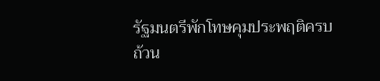รัฐมนตรีพักโทษคุมประพฤติครบถ้วน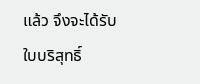แล้ว จึงจะได้รับใบบริสุทธิ์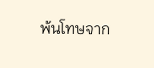พ้นโทษจาก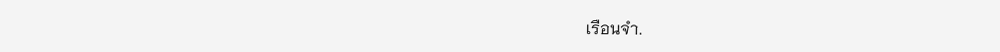เรือนจำ.